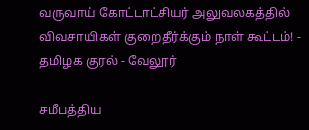வருவாய் கோட்டாட்சியர் அலுவலகத்தில் விவசாயிகள் குறைதீர்க்கும் நாள் கூட்டம்! - தமிழக குரல் - வேலூர்

சமீபத்திய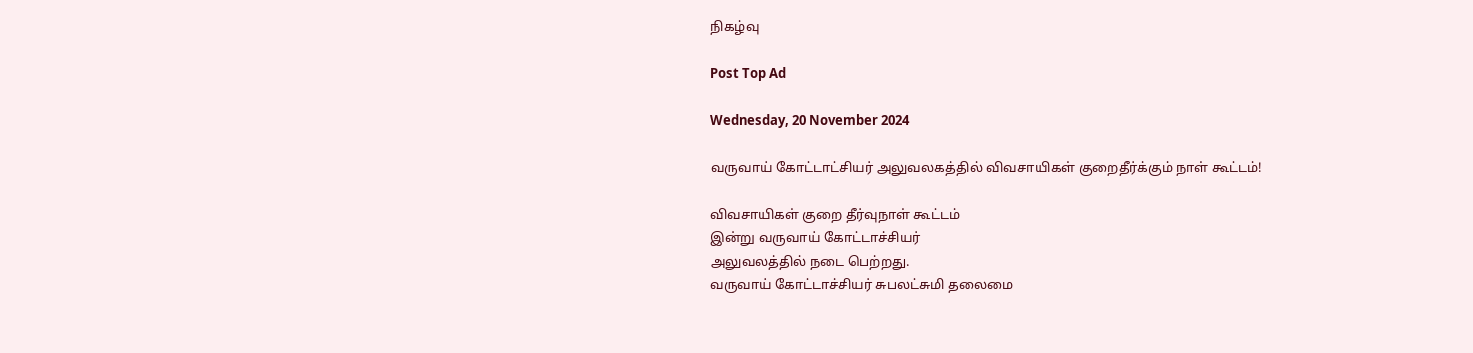நிகழ்வு

Post Top Ad

Wednesday, 20 November 2024

வருவாய் கோட்டாட்சியர் அலுவலகத்தில் விவசாயிகள் குறைதீர்க்கும் நாள் கூட்டம்!

விவசாயிகள் குறை தீர்வுநாள் கூட்டம்
இன்று வருவாய் கோட்டாச்சியர்
அலுவலத்தில் நடை பெற்றது.
வருவாய் கோட்டாச்சியர் சுபலட்சுமி தலைமை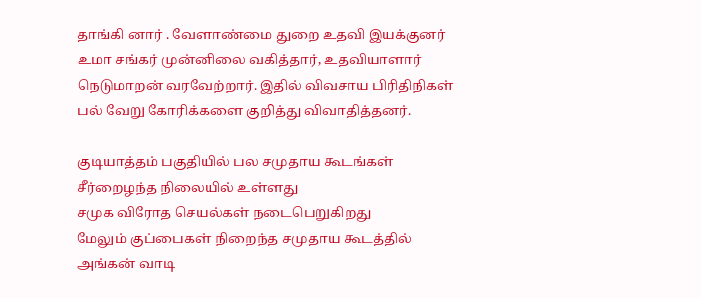தாங்கி னார் . வேளாண்மை துறை உதவி இயக்குனர் உமா சங்கர் முன்னிலை வகித்தார், உதவியாளார் நெடுமாறன் வரவேற்றார். இதில் விவசாய பிரிதிநிகள் பல் வேறு கோரிக்களை குறித்து விவாதித்தனர்.

குடியாத்தம் பகுதியில் பல சமுதாய கூடங்கள் சீர்றைழந்த நிலையில் உள்ளது
சமுக விரோத செயல்கள் நடைபெறுகிறது
மேலும் குப்பைகள் நிறைந்த சமுதாய கூடத்தில் அங்கன் வாடி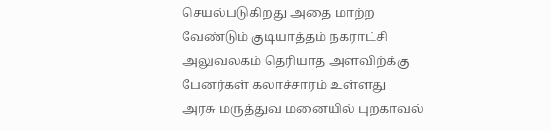செயல்படுகிறது அதை மாற்ற வேண்டும் குடியாத்தம் நகராட்சி அலுவலகம் தெரியாத அளவிற்க்கு பேனர்கள் கலாச்சாரம் உள்ளது
அரசு மருத்துவ மனையில் புறகாவல்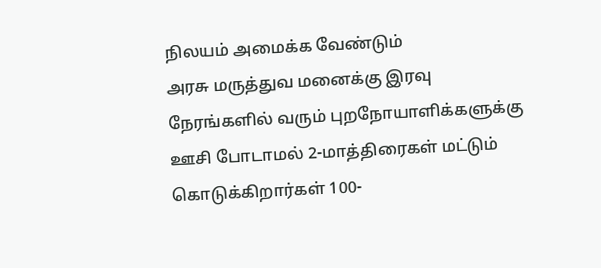நிலயம் அமைக்க வேண்டும்
அரசு மருத்துவ மனைக்கு இரவு நேரங்களில் வரும் புறநோயாளிக்களுக்கு ஊசி போடாமல் 2-மாத்திரைகள் மட்டும் கொடுக்கிறார்கள் 100-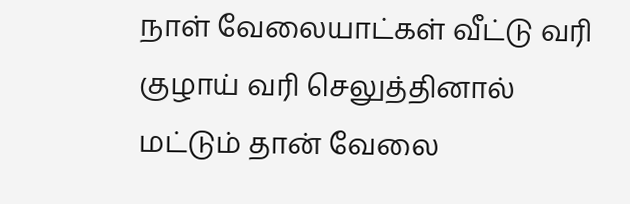நாள் வேலையாட்கள் வீட்டு வரி குழாய் வரி செலுத்தினால் மட்டும் தான் வேலை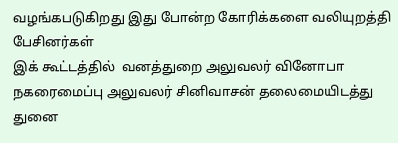வழங்கபடுகிறது இது போன்ற கோரிக்களை வலியுறத்தி பேசினர்கள்
இக் கூட்டத்தில்  வனத்துறை அலுவலர் வினோபா நகரைமைப்பு அலுவலர் சினிவாசன் தலைமையிடத்து துனை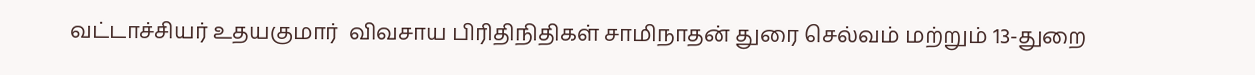வட்டாச்சியர் உதயகுமார்  விவசாய பிரிதிநிதிகள் சாமிநாதன் துரை செல்வம் மற்றும் 13-துறை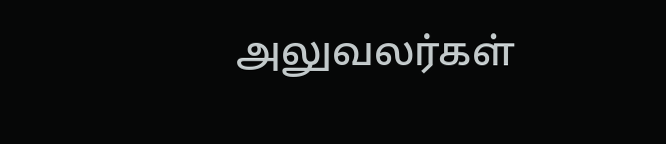அலுவலர்கள்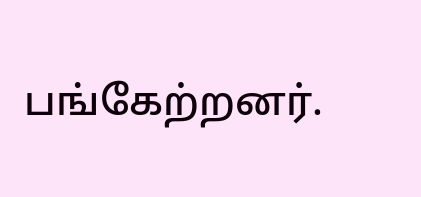பங்கேற்றனர்.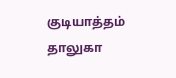குடியாத்தம் தாலுகா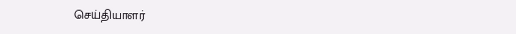செய்தியாளர்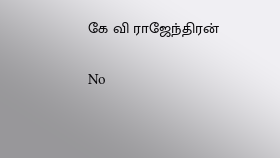கே வி ராஜேந்திரன்

No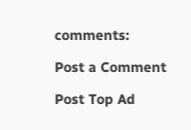comments:

Post a Comment

Post Top Ad